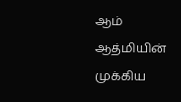ஆம் ஆத்மியின் முக்கிய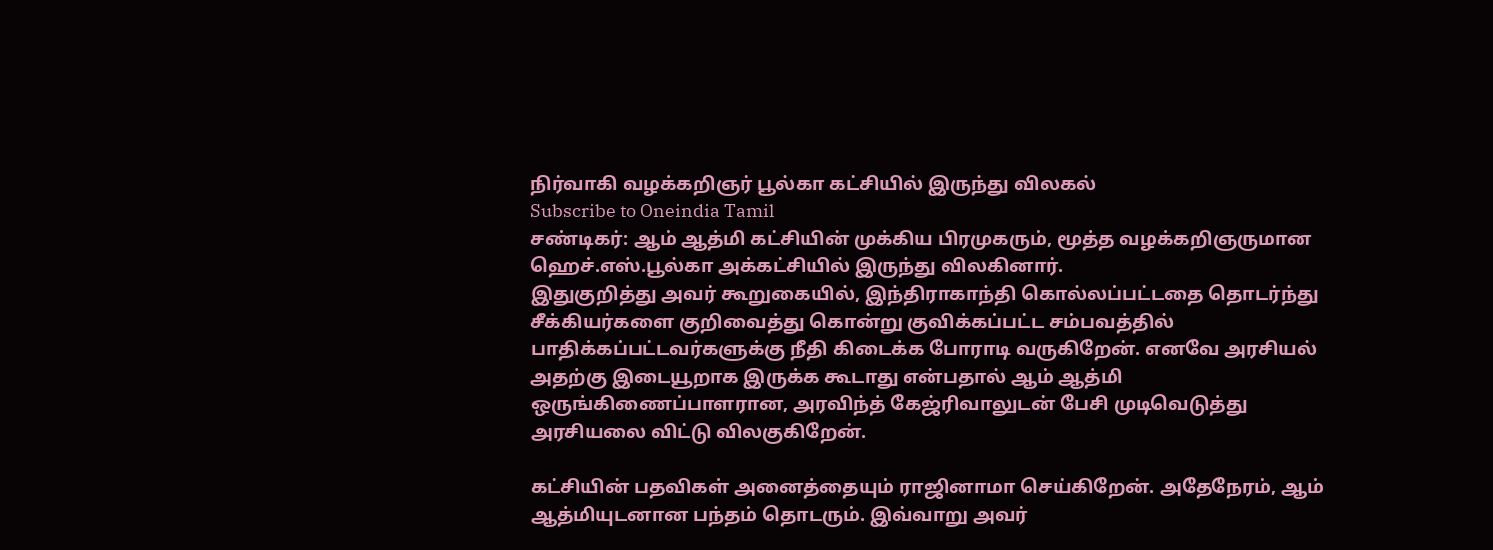நிர்வாகி வழக்கறிஞர் பூல்கா கட்சியில் இருந்து விலகல்
Subscribe to Oneindia Tamil
சண்டிகர்: ஆம் ஆத்மி கட்சியின் முக்கிய பிரமுகரும், மூத்த வழக்கறிஞருமான ஹெச்.எஸ்.பூல்கா அக்கட்சியில் இருந்து விலகினார்.
இதுகுறித்து அவர் கூறுகையில், இந்திராகாந்தி கொல்லப்பட்டதை தொடர்ந்து சீக்கியர்களை குறிவைத்து கொன்று குவிக்கப்பட்ட சம்பவத்தில் பாதிக்கப்பட்டவர்களுக்கு நீதி கிடைக்க போராடி வருகிறேன். எனவே அரசியல் அதற்கு இடையூறாக இருக்க கூடாது என்பதால் ஆம் ஆத்மி ஒருங்கிணைப்பாளரான, அரவிந்த் கேஜ்ரிவாலுடன் பேசி முடிவெடுத்து அரசியலை விட்டு விலகுகிறேன்.

கட்சியின் பதவிகள் அனைத்தையும் ராஜினாமா செய்கிறேன். அதேநேரம், ஆம் ஆத்மியுடனான பந்தம் தொடரும். இவ்வாறு அவர்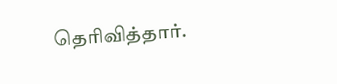தெரிவித்தார்.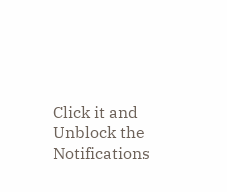Click it and Unblock the Notifications